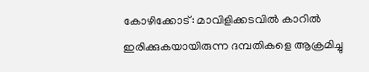കോഴിക്കോട്: മാവിളിക്കടവിൽ കാറിൽ ഇരിക്കുകയായിരുന്ന ദമ്പതികളെ ആക്രമിച്ചു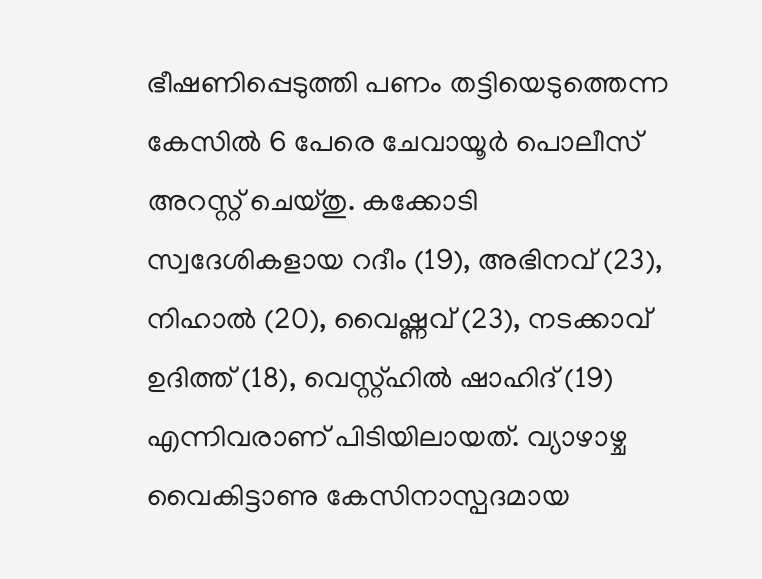ഭീഷണിപ്പെടുത്തി പണം തട്ടിയെടുത്തെന്ന കേസിൽ 6 പേരെ ചേവായൂർ പൊലീസ് അറസ്റ്റ് ചെയ്തു. കക്കോടി സ്വദേശികളായ റദീം (19), അഭിനവ് (23), നിഹാൽ (20), വൈഷ്ണവ് (23), നടക്കാവ് ഉദിത്ത് (18), വെസ്റ്റ്ഹിൽ ഷാഹിദ് (19) എന്നിവരാണ് പിടിയിലായത്. വ്യാഴാഴ്ച വൈകിട്ടാണു കേസിനാസ്പദമായ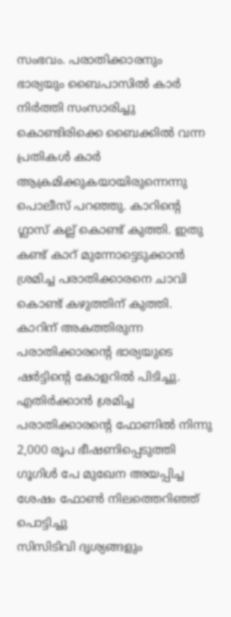സംഭവം. പരാതിക്കാരനും ഭാര്യയും ബൈപാസിൽ കാർ നിർത്തി സംസാരിച്ചു കൊണ്ടിരിക്കെ ബൈക്കിൽ വന്ന പ്രതികൾ കാർ ആക്രമിക്കുകയായിരുന്നെന്നു പൊലീസ് പറഞ്ഞു. കാറിന്റെ ഗ്ലാസ് കല്ല് കൊണ്ട് കുത്തി. ഇതു കണ്ട് കാറ് മുന്നോട്ടെടുക്കാൻ ശ്രമിച്ച പരാതിക്കാരനെ ചാവി കൊണ്ട് കഴുത്തിന് കുത്തി. കാറിന് അകത്തിരുന്ന പരാതിക്കാരന്റെ ഭാര്യയുടെ ഷർട്ടിന്റെ കോളറിൽ പിടിച്ചു. എതിർക്കാൻ ശ്രമിച്ച പരാതിക്കാരന്റെ ഫോണിൽ നിന്നു 2,000 രൂപ ഭീഷണിപ്പെടുത്തി ഗൂഗിൾ പേ മുഖേന അയപ്പിച്ച ശേഷം ഫോൺ നിലത്തെറിഞ്ഞ് പൊട്ടിച്ചു
സിസിടിവി ദൃശ്യങ്ങളും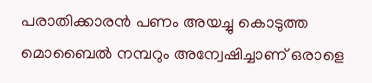പരാതിക്കാരൻ പണം അയച്ചു കൊടുത്ത മൊബൈൽ നമ്പറും അന്വേഷിച്ചാണ് ഒരാളെ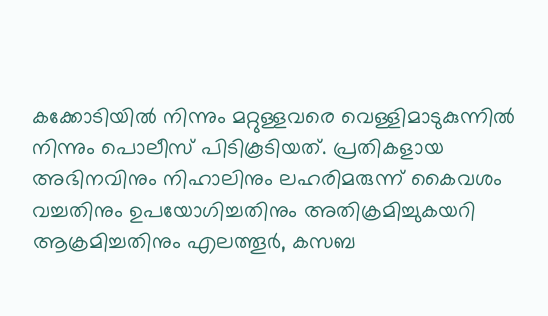കക്കോടിയിൽ നിന്നും മറ്റുള്ളവരെ വെള്ളിമാടുകുന്നിൽ നിന്നും പൊലീസ് പിടികൂടിയത്. പ്രതികളായ അഭിനവിനും നിഹാലിനും ലഹരിമരുന്ന് കൈവശം വച്ചതിനും ഉപയോഗിച്ചതിനും അതിക്രമിച്ചുകയറി ആക്രമിച്ചതിനും എലത്തൂർ, കസബ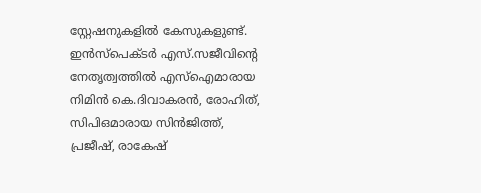സ്റ്റേഷനുകളിൽ കേസുകളുണ്ട്. ഇൻസ്പെക്ടർ എസ്.സജീവിന്റെ നേതൃത്വത്തിൽ എസ്ഐമാരായ നിമിൻ കെ.ദിവാകരൻ, രോഹിത്, സിപിഒമാരായ സിൻജിത്ത്, പ്രജീഷ്, രാകേഷ്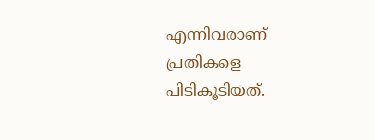എന്നിവരാണ് പ്രതികളെ പിടികൂടിയത്.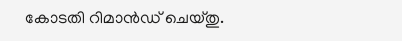കോടതി റിമാൻഡ് ചെയ്തു.